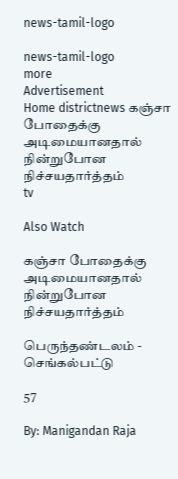news-tamil-logo

news-tamil-logo
more
Advertisement
Home districtnews கஞ்சா போதைக்கு அடிமையானதால் நின்றுபோன நிச்சயதார்த்தம்
tv

Also Watch

கஞ்சா போதைக்கு அடிமையானதால் நின்றுபோன நிச்சயதார்த்தம்

பெருந்தண்டலம் - செங்கல்பட்டு

57

By: Manigandan Raja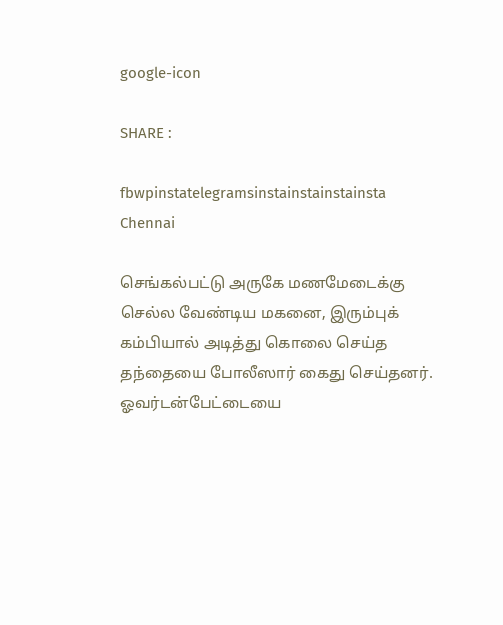google-icon

SHARE :

fbwpinstatelegramsinstainstainstainsta
Chennai

செங்கல்பட்டு அருகே மணமேடைக்கு செல்ல வேண்டிய மகனை, இரும்புக் கம்பியால் அடித்து கொலை செய்த தந்தையை போலீஸார் கைது செய்தனர். ஓவர்டன்பேட்டையை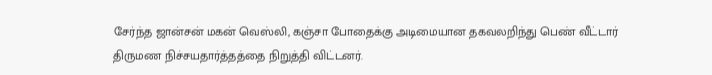சேர்ந்த ஜான்சன் மகன் வெஸ்லி, கஞ்சா போதைக்கு அடிமையான தகவலறிந்து பெண் வீட்டார் திருமண நிச்சயதார்த்தத்தை நிறுத்தி விட்டனர்.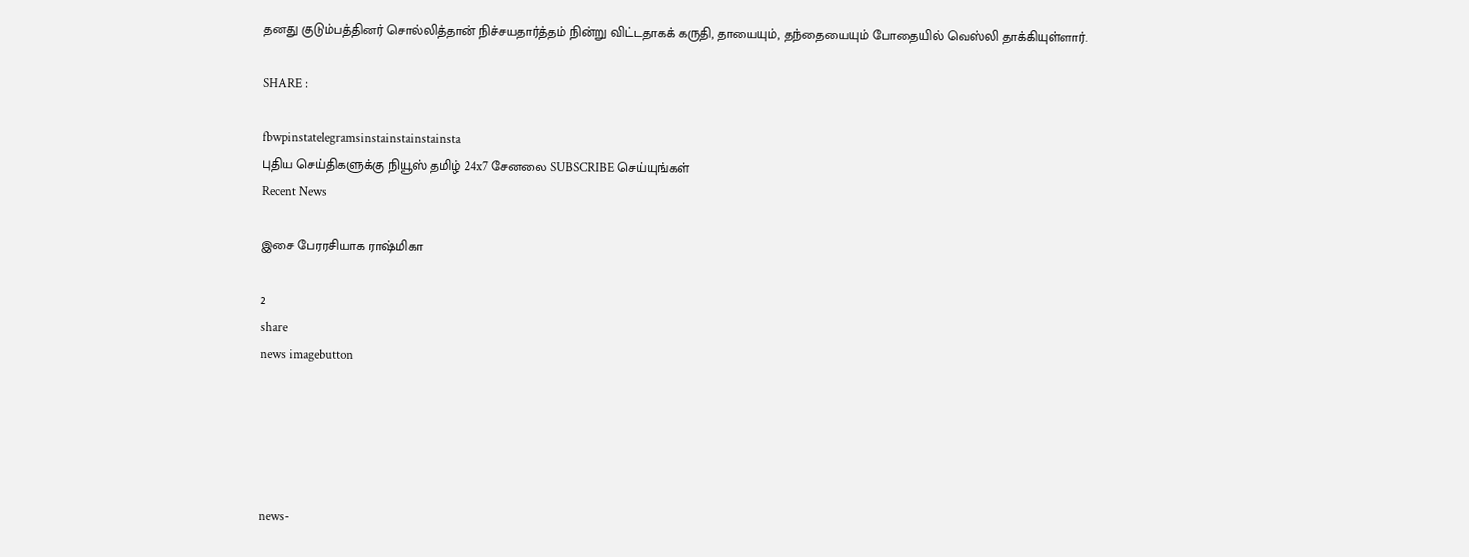தனது குடும்பத்தினர் சொல்லித்தான் நிச்சயதார்த்தம் நின்று விட்டதாகக் கருதி, தாயையும், தந்தையையும் போதையில் வெஸ்லி தாக்கியுள்ளார்.

SHARE :

fbwpinstatelegramsinstainstainstainsta
புதிய செய்திகளுக்கு நியூஸ் தமிழ் 24x7 சேனலை SUBSCRIBE செய்யுங்கள்
Recent News

இசை பேரரசியாக ராஷ்மிகா

2
share
news imagebutton





news-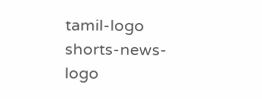tamil-logo
shorts-news-logo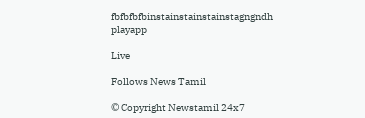fbfbfbfbinstainstainstainstagngndh
playapp

Live

Follows News Tamil

© Copyright Newstamil 24x7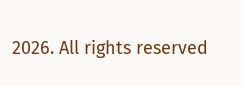2026. All rights reserved